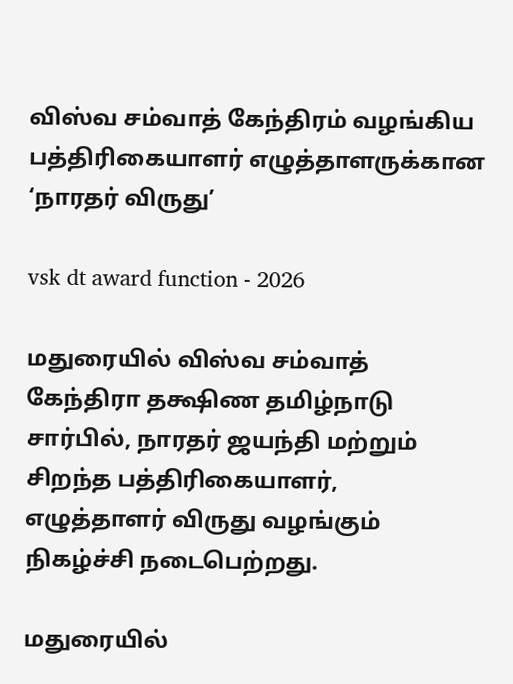விஸ்வ சம்வாத் கேந்திரம் வழங்கிய பத்திரிகையாளர் எழுத்தாளருக்கான ‘நாரதர் விருது’

vsk dt award function - 2026

மதுரையில் விஸ்வ சம்வாத் கேந்திரா தக்ஷிண தமிழ்நாடு சார்பில், நாரதர் ஜயந்தி மற்றும் சிறந்த பத்திரிகையாளர், எழுத்தாளர் விருது வழங்கும் நிகழ்ச்சி நடைபெற்றது.

மதுரையில்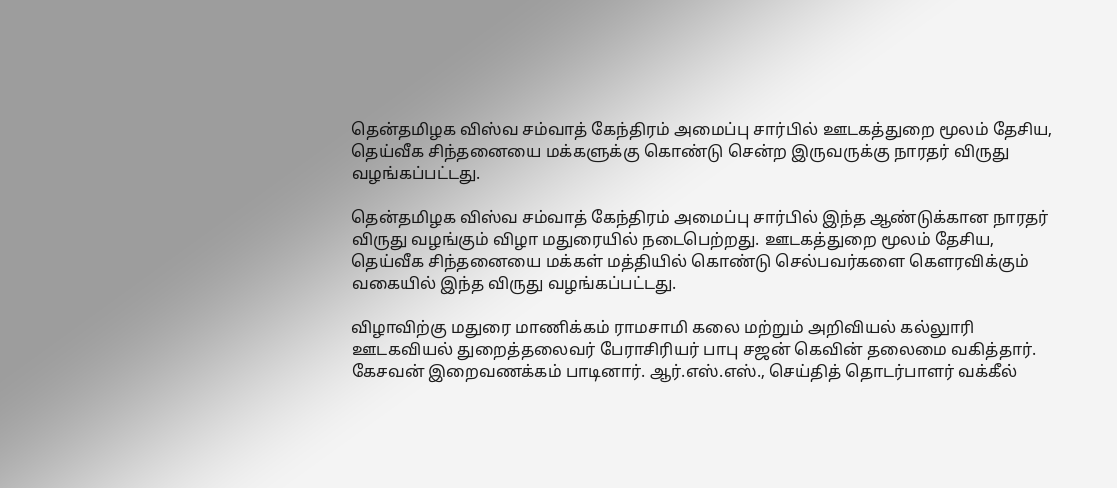தென்தமிழக விஸ்வ சம்வாத் கேந்திரம் அமைப்பு சார்பில் ஊடகத்துறை மூலம் தேசிய, தெய்வீக சிந்தனையை மக்களுக்கு கொண்டு சென்ற இருவருக்கு நாரதர் விருது வழங்கப்பட்டது.

தென்தமிழக விஸ்வ சம்வாத் கேந்திரம் அமைப்பு சார்பில் இந்த ஆண்டுக்கான நாரதர் விருது வழங்கும் விழா மதுரையில் நடைபெற்றது. ஊடகத்துறை மூலம் தேசிய, தெய்வீக சிந்தனையை மக்கள் மத்தியில் கொண்டு செல்பவர்களை கௌரவிக்கும் வகையில் இந்த விருது வழங்கப்பட்டது.

விழாவிற்கு மதுரை மாணிக்கம் ராமசாமி கலை மற்றும் அறிவியல் கல்லுாரி ஊடகவியல் துறைத்தலைவர் பேராசிரியர் பாபு சஜன் கெவின் தலைமை வகித்தார். கேசவன் இறைவணக்கம் பாடினார். ஆர்.எஸ்.எஸ்., செய்தித் தொடர்பாளர் வக்கீல்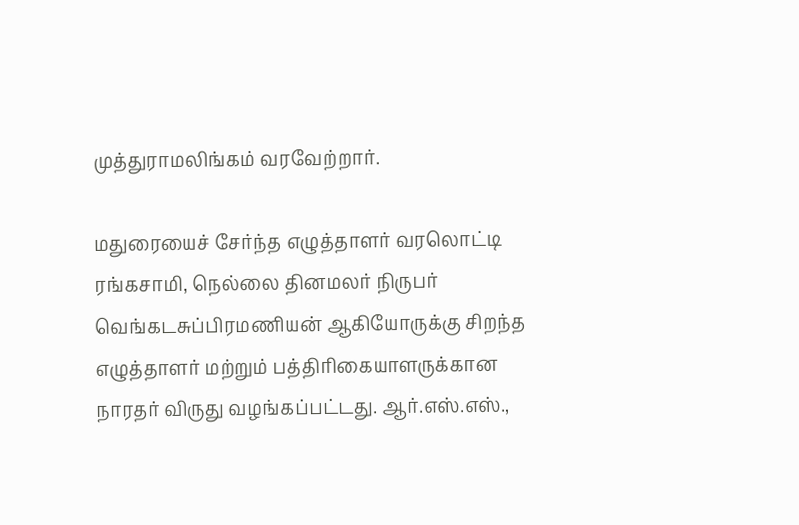முத்துராமலிங்கம் வரவேற்றார்.

மதுரையைச் சேர்ந்த எழுத்தாளர் வரலொட்டி ரங்கசாமி, நெல்லை தினமலர் நிருபர் வெங்கடசுப்பிரமணியன் ஆகியோருக்கு சிறந்த எழுத்தாளர் மற்றும் பத்திரிகையாளருக்கான நாரதர் விருது வழங்கப்பட்டது. ஆர்.எஸ்.எஸ்.,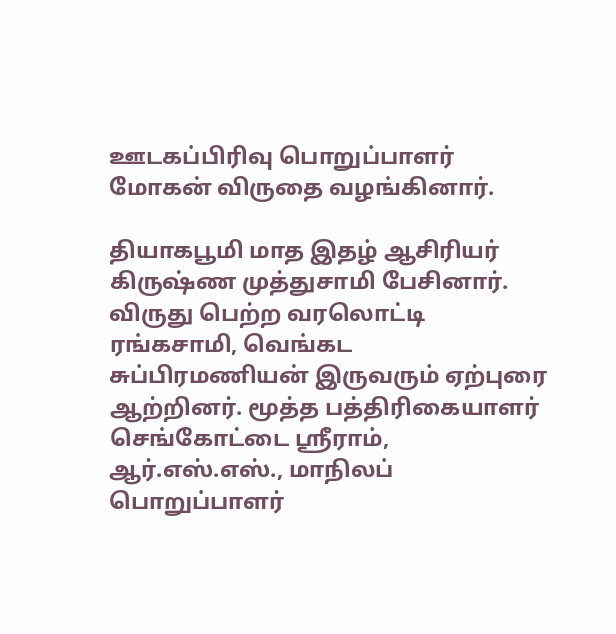ஊடகப்பிரிவு பொறுப்பாளர் மோகன் விருதை வழங்கினார்.

தியாகபூமி மாத இதழ் ஆசிரியர் கிருஷ்ண முத்துசாமி பேசினார். விருது பெற்ற வரலொட்டி ரங்கசாமி, வெங்கட சுப்பிரமணியன் இருவரும் ஏற்புரை ஆற்றினர். மூத்த பத்திரிகையாளர் செங்கோட்டை ஸ்ரீராம், ஆர்.எஸ்.எஸ்., மாநிலப் பொறுப்பாளர்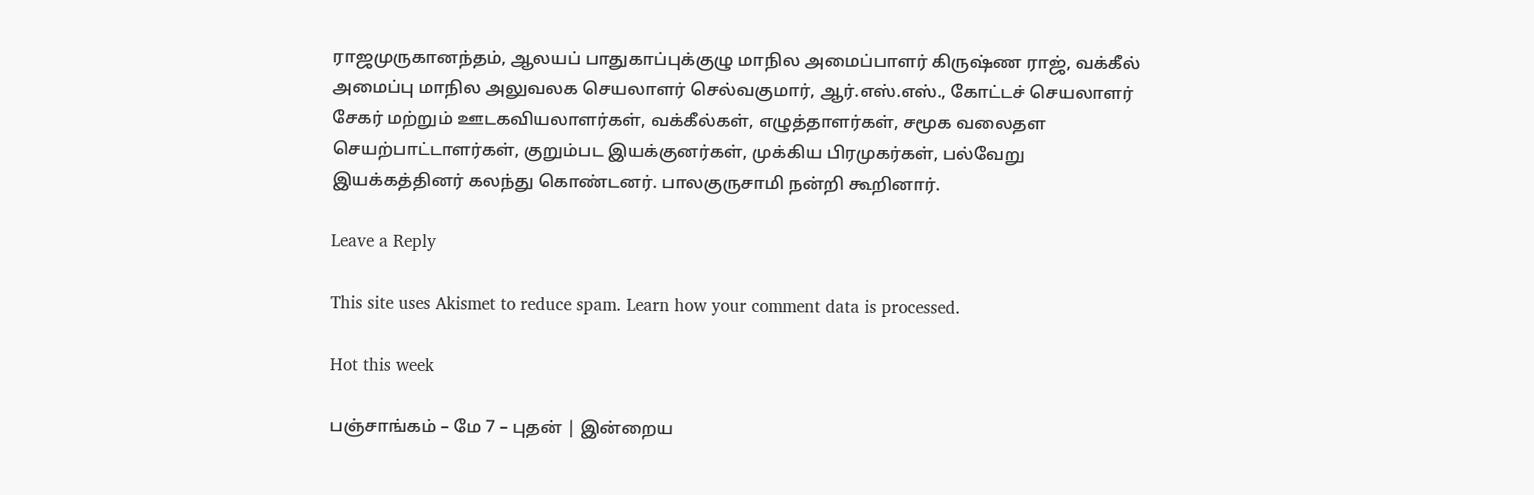ராஜமுருகானந்தம், ஆலயப் பாதுகாப்புக்குழு மாநில அமைப்பாளர் கிருஷ்ண ராஜ், வக்கீல் அமைப்பு மாநில அலுவலக செயலாளர் செல்வகுமார், ஆர்.எஸ்.எஸ்., கோட்டச் செயலாளர் சேகர் மற்றும் ஊடகவியலாளர்கள், வக்கீல்கள், எழுத்தாளர்கள், சமூக வலைதள செயற்பாட்டாளர்கள், குறும்பட இயக்குனர்கள், முக்கிய பிரமுகர்கள், பல்வேறு இயக்கத்தினர் கலந்து கொண்டனர். பாலகுருசாமி நன்றி கூறினார்.

Leave a Reply

This site uses Akismet to reduce spam. Learn how your comment data is processed.

Hot this week

பஞ்சாங்கம் – மே 7 – புதன் | இன்றைய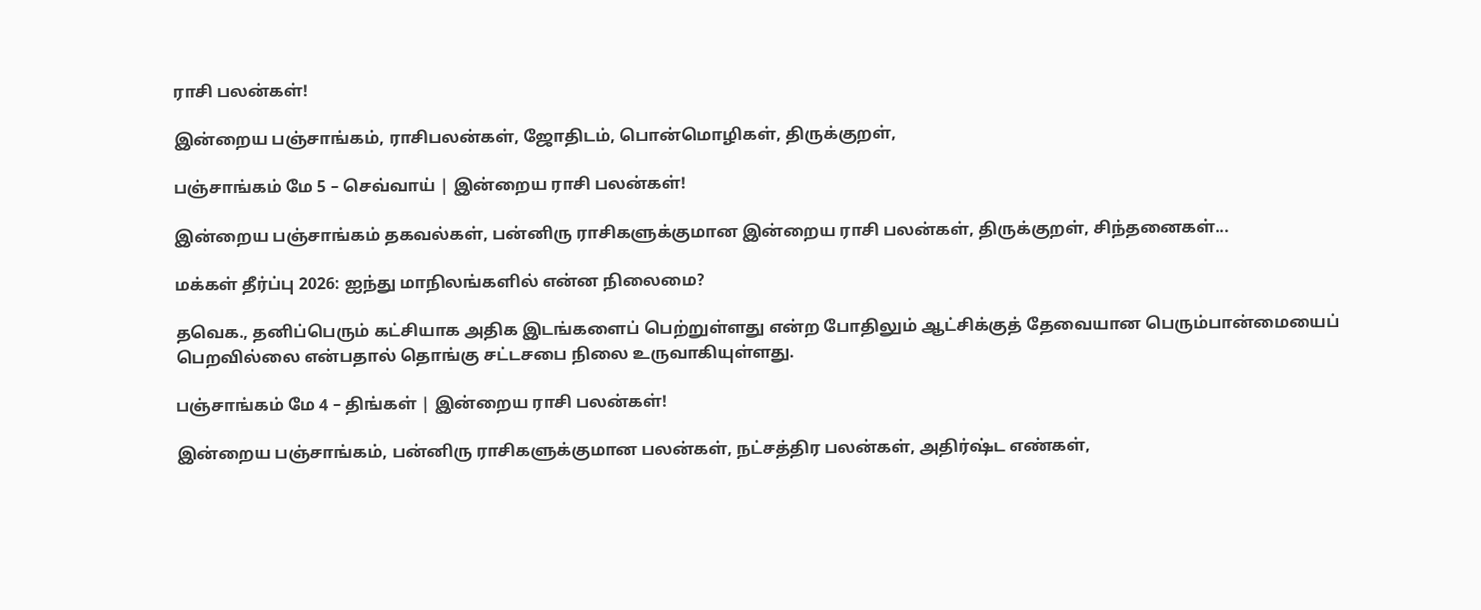ராசி பலன்கள்!

இன்றைய பஞ்சாங்கம், ராசிபலன்கள், ஜோதிடம், பொன்மொழிகள், திருக்குறள்,

பஞ்சாங்கம் மே 5 – செவ்வாய் | இன்றைய ராசி பலன்கள்!

இன்றைய பஞ்சாங்கம் தகவல்கள், பன்னிரு ராசிகளுக்குமான இன்றைய ராசி பலன்கள், திருக்குறள், சிந்தனைகள்...

மக்கள் தீர்ப்பு 2026: ஐந்து மாநிலங்களில் என்ன நிலைமை?

தவெக., தனிப்பெரும் கட்சியாக அதிக இடங்களைப் பெற்றுள்ளது என்ற போதிலும் ஆட்சிக்குத் தேவையான பெரும்பான்மையைப் பெறவில்லை என்பதால் தொங்கு சட்டசபை நிலை உருவாகியுள்ளது.

பஞ்சாங்கம் மே 4 – திங்கள் | இன்றைய ராசி பலன்கள்!

இன்றைய பஞ்சாங்கம், பன்னிரு ராசிகளுக்குமான பலன்கள், நட்சத்திர பலன்கள், அதிர்ஷ்ட எண்கள்,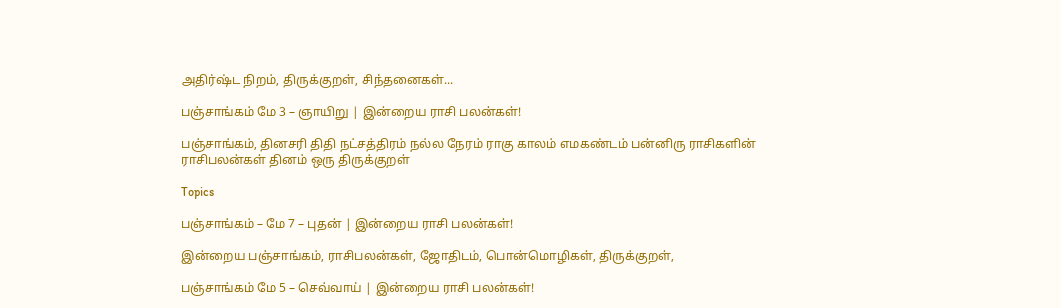அதிர்ஷ்ட நிறம், திருக்குறள், சிந்தனைகள்...

பஞ்சாங்கம் மே 3 – ஞாயிறு | இன்றைய ராசி பலன்கள்!

பஞ்சாங்கம், தினசரி திதி நட்சத்திரம் நல்ல நேரம் ராகு காலம் எமகண்டம் பன்னிரு ராசிகளின் ராசிபலன்கள் தினம் ஒரு திருக்குறள்

Topics

பஞ்சாங்கம் – மே 7 – புதன் | இன்றைய ராசி பலன்கள்!

இன்றைய பஞ்சாங்கம், ராசிபலன்கள், ஜோதிடம், பொன்மொழிகள், திருக்குறள்,

பஞ்சாங்கம் மே 5 – செவ்வாய் | இன்றைய ராசி பலன்கள்!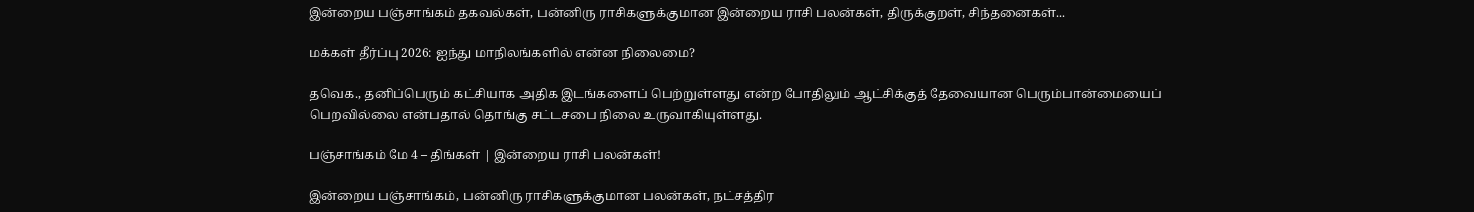இன்றைய பஞ்சாங்கம் தகவல்கள், பன்னிரு ராசிகளுக்குமான இன்றைய ராசி பலன்கள், திருக்குறள், சிந்தனைகள்...

மக்கள் தீர்ப்பு 2026: ஐந்து மாநிலங்களில் என்ன நிலைமை?

தவெக., தனிப்பெரும் கட்சியாக அதிக இடங்களைப் பெற்றுள்ளது என்ற போதிலும் ஆட்சிக்குத் தேவையான பெரும்பான்மையைப் பெறவில்லை என்பதால் தொங்கு சட்டசபை நிலை உருவாகியுள்ளது.

பஞ்சாங்கம் மே 4 – திங்கள் | இன்றைய ராசி பலன்கள்!

இன்றைய பஞ்சாங்கம், பன்னிரு ராசிகளுக்குமான பலன்கள், நட்சத்திர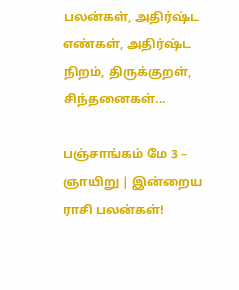பலன்கள், அதிர்ஷ்ட எண்கள், அதிர்ஷ்ட நிறம், திருக்குறள், சிந்தனைகள்...

பஞ்சாங்கம் மே 3 – ஞாயிறு | இன்றைய ராசி பலன்கள்!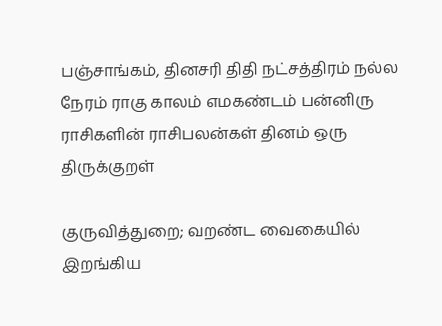பஞ்சாங்கம், தினசரி திதி நட்சத்திரம் நல்ல நேரம் ராகு காலம் எமகண்டம் பன்னிரு ராசிகளின் ராசிபலன்கள் தினம் ஒரு திருக்குறள்

குருவித்துறை; வறண்ட வைகையில் இறங்கிய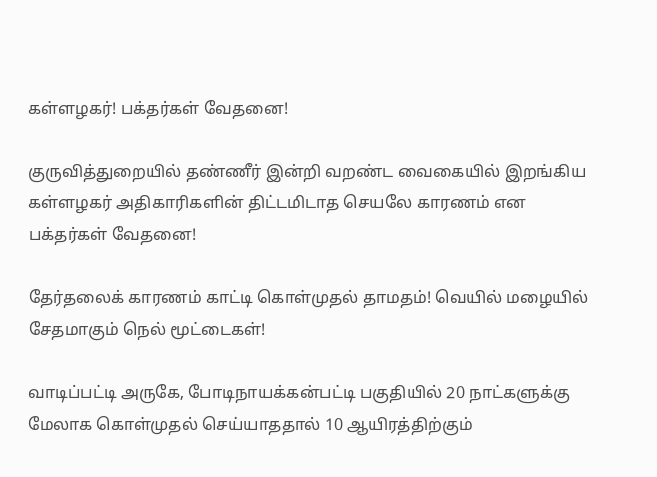கள்ளழகர்! பக்தர்கள் வேதனை!

குருவித்துறையில் தண்ணீர் இன்றி வறண்ட வைகையில் இறங்கிய கள்ளழகர் அதிகாரிகளின் திட்டமிடாத செயலே காரணம் என பக்தர்கள் வேதனை!

தேர்தலைக் காரணம் காட்டி கொள்முதல் தாமதம்! வெயில் மழையில் சேதமாகும் நெல் மூட்டைகள்!

வாடிப்பட்டி அருகே, போடிநாயக்கன்பட்டி பகுதியில் 20 நாட்களுக்கு மேலாக கொள்முதல் செய்யாததால் 10 ஆயிரத்திற்கும்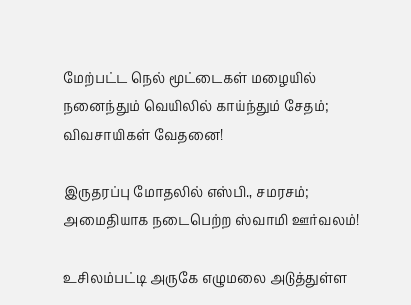மேற்பட்ட நெல் மூட்டைகள் மழையில் நனைந்தும் வெயிலில் காய்ந்தும் சேதம்; விவசாயிகள் வேதனை!

இருதரப்பு மோதலில் எஸ்பி., சமரசம்; அமைதியாக நடைபெற்ற ஸ்வாமி ஊர்வலம்!

உசிலம்பட்டி அருகே எழுமலை அடுத்துள்ள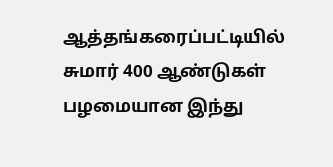ஆத்தங்கரைப்பட்டியில் சுமார் 400 ஆண்டுகள் பழமையான இந்து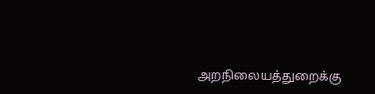அறநிலையத்துறைக்கு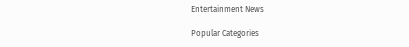Entertainment News

Popular Categories